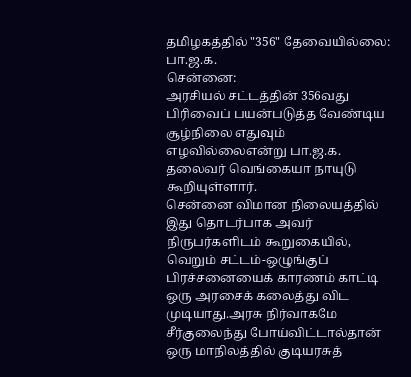தமிழகத்தில் "356" தேவையில்லை: பா.ஜ.க.
சென்னை:
அரசியல் சட்டத்தின் 356வது பிரிவைப் பயன்படுத்த வேண்டிய சூழ்நிலை எதுவும் எழவில்லைஎன்று பா.ஜ.க. தலைவர் வெங்கையா நாயுடு கூறியுள்ளார்.
சென்னை விமான நிலையத்தில் இது தொடர்பாக அவர் நிருபர்களிடம் கூறுகையில்,
வெறும் சட்டம்-ஒழுங்குப் பிரச்சனையைக் காரணம் காட்டி ஒரு அரசைக் கலைத்து விட முடியாது.அரசு நிர்வாகமே சீர்குலைந்து போய்விட்டால்தான் ஒரு மாநிலத்தில் குடியரசுத்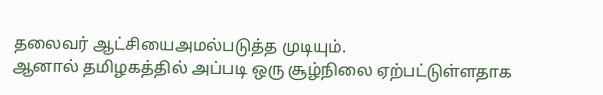தலைவர் ஆட்சியைஅமல்படுத்த முடியும்.
ஆனால் தமிழகத்தில் அப்படி ஒரு சூழ்நிலை ஏற்பட்டுள்ளதாக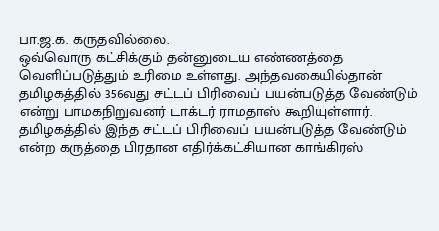பா.ஜ.க. கருதவில்லை.
ஒவ்வொரு கட்சிக்கும் தன்னுடைய எண்ணத்தை வெளிப்படுத்தும் உரிமை உள்ளது. அந்தவகையில்தான் தமிழகத்தில் 356வது சட்டப் பிரிவைப் பயன்படுத்த வேண்டும் என்று பாமகநிறுவனர் டாக்டர் ராமதாஸ் கூறியுள்ளார்.
தமிழகத்தில் இந்த சட்டப் பிரிவைப் பயன்படுத்த வேண்டும் என்ற கருத்தை பிரதான எதிர்க்கட்சியான காங்கிரஸ்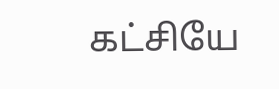கட்சியே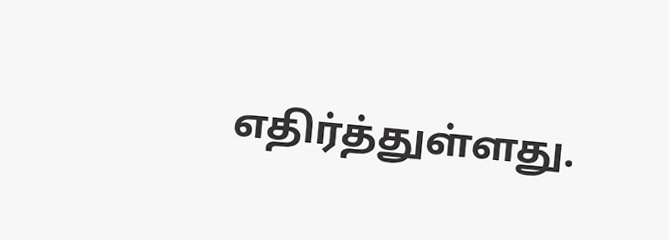எதிர்த்துள்ளது.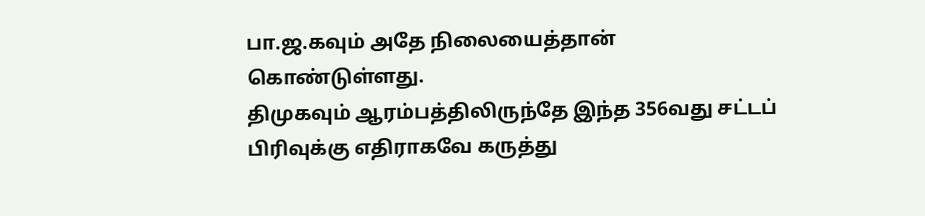பா.ஜ.கவும் அதே நிலையைத்தான் கொண்டுள்ளது.
திமுகவும் ஆரம்பத்திலிருந்தே இந்த 356வது சட்டப் பிரிவுக்கு எதிராகவே கருத்து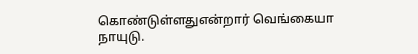கொண்டுள்ளதுஎன்றார் வெங்கையா நாயுடு.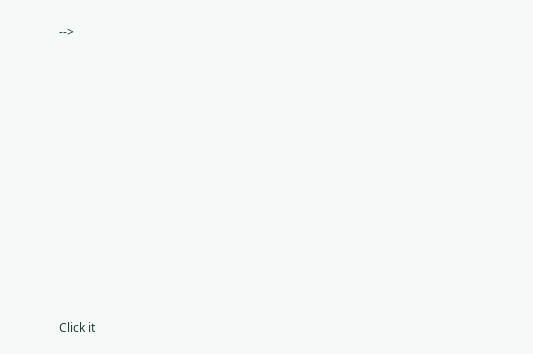-->












Click it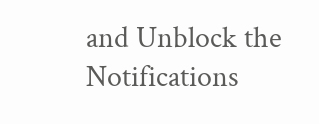and Unblock the Notifications